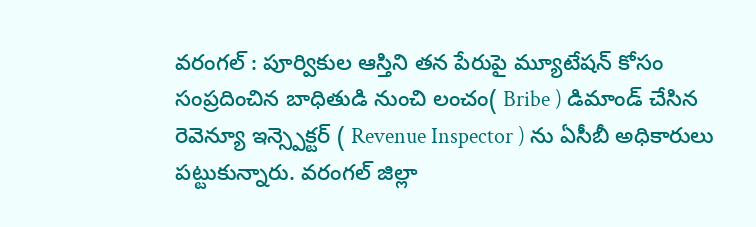వరంగల్ : పూర్వికుల ఆస్తిని తన పేరుపై మ్యూటేషన్ కోసం సంప్రదించిన బాధితుడి నుంచి లంచం( Bribe ) డిమాండ్ చేసిన రెవెన్యూ ఇన్స్పెక్టర్ ( Revenue Inspector ) ను ఏసీబీ అధికారులు పట్టుకున్నారు. వరంగల్ జిల్లా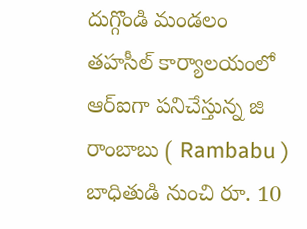దుగ్గొండి మండలం తహసీల్ కార్యాలయంలో ఆర్ఐగా పనిచేస్తున్న జి రాంబాబు ( Rambabu ) బాధితుడి నుంచి రూ. 10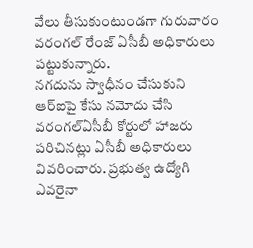వేలు తీసుకుంటుండగా గురువారం వరంగల్ రేంజ్ ఏసీబీ అధికారులు పట్టుకున్నారు.
నగదును స్వాధీనం చేసుకుని ఆర్ఐపై కేసు నమోదు చేసి వరంగల్ఏసీబీ కోర్టులో హాజరు పరిచినట్లు ఏసీబీ అధికారులు వివరించారు. ప్రభుత్వ ఉద్యోగి ఎవరైనా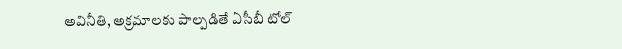అవినీతి, అక్రమాలకు పాల్పడితే ఏసీబీ టోల్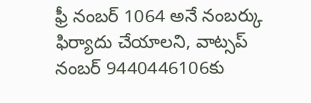ఫ్రీ నంబర్ 1064 అనే నంబర్కు ఫిర్యాదు చేయాలని, వాట్సప్ నంబర్ 9440446106కు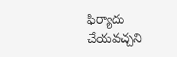ఫిర్యాదు చేయవచ్చని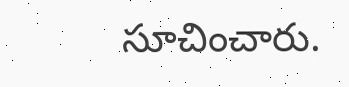సూచించారు.